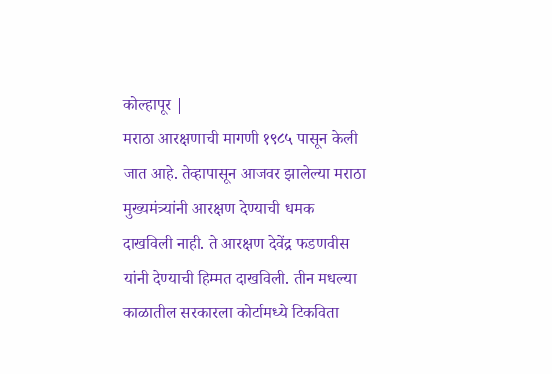कोल्हापूर |
मराठा आरक्षणाची मागणी १९८५ पासून केली जात आहे. तेव्हापासून आजवर झालेल्या मराठा मुख्यमंत्र्यांनी आरक्षण देण्याची धमक दाखविली नाही. ते आरक्षण देवेंद्र फडणवीस यांनी देण्याची हिम्मत दाखविली. तीन मधल्या काळातील सरकारला कोर्टामध्ये टिकविता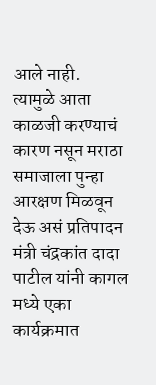आले नाही.
त्यामुळे आता काळजी करण्याचं कारण नसून मराठा समाजाला पुन्हा आरक्षण मिळवून देऊ असं प्रतिपादन मंत्री चंद्रकांत दादा पाटील यांनी कागल मध्ये एका कार्यक्रमात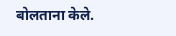बोलताना केले.